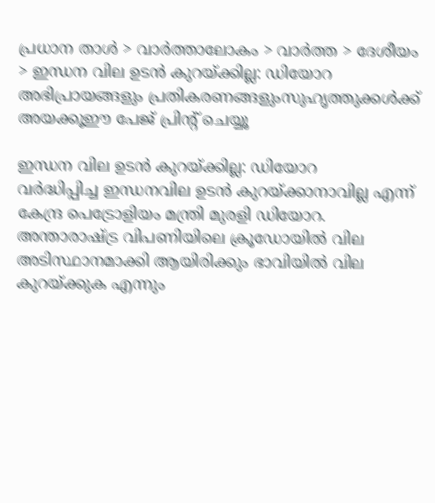പ്രധാന താള്‍ > വാര്‍ത്താലോകം > വാര്‍ത്ത > ദേശീയം > ഇന്ധന വില ഉടന്‍ കുറയ്ക്കില്ല: ഡിയോറ
അഭിപ്രായങ്ങളും പ്രതികരണങ്ങളുംസുഹൃത്തുക്കള്‍ക്ക് അയക്കൂഈ പേജ് പ്രിന്‍റ് ചെയ്യൂ

ഇന്ധന വില ഉടന്‍ കുറയ്ക്കില്ല: ഡിയോറ
വര്‍ദ്ധിപ്പിച്ച ഇന്ധനവില ഉടന്‍ കുറയ്ക്കാനാവില്ല എന്ന് കേന്ദ്ര പെട്രോളിയം മന്ത്രി മുരളി ഡിയോറ. അന്താരാഷ്ട്ര വിപണിയിലെ ക്രൂഡോയില്‍ വില അടിസ്ഥാനമാക്കി ആയിരിക്കും ഭാവിയില്‍ വില കുറയ്ക്കുക എന്നും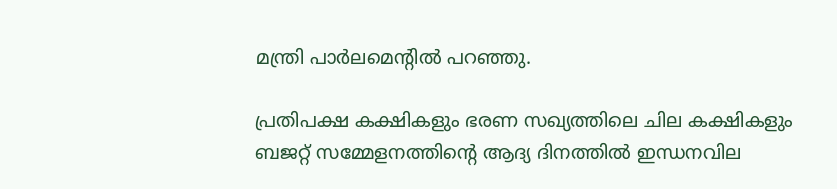മന്ത്രി പാര്‍ലമെന്റില്‍ പറഞ്ഞു.

പ്രതിപക്ഷ കക്ഷികളും ഭരണ സഖ്യത്തിലെ ചില കക്ഷികളും ബജറ്റ് സമ്മേളനത്തിന്റെ ആദ്യ ദിനത്തില്‍ ഇന്ധനവില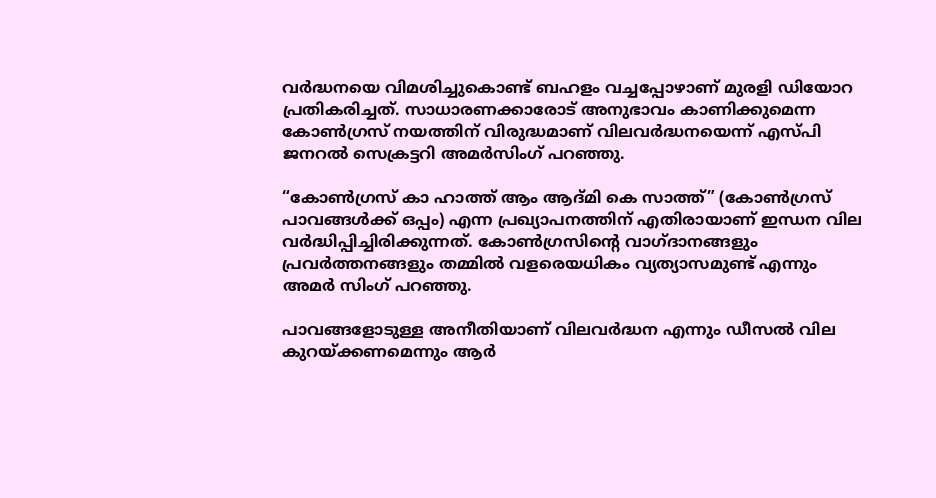വര്‍ദ്ധനയെ വിമശിച്ചുകൊണ്ട് ബഹളം വച്ചപ്പോഴാണ് മുരളി ഡിയോറ പ്രതികരിച്ചത്. സാധാരണക്കാരോട് അനുഭാവം കാണിക്കുമെന്ന കോണ്‍ഗ്രസ് നയത്തിന് വിരുദ്ധമാണ് വിലവര്‍ദ്ധനയെന്ന് എസ്പി ജനറല്‍ സെക്രട്ടറി അമര്‍സിംഗ് പറഞ്ഞു.

“കോണ്‍ഗ്രസ് കാ ഹാത്ത് ആം ആദ്മി കെ സാത്ത്” (കോണ്‍ഗ്രസ് പാവങ്ങള്‍ക്ക് ഒപ്പം) എന്ന പ്രഖ്യാപനത്തിന് എതിരായാണ് ഇന്ധന വില വര്‍ദ്ധിപ്പിച്ചിരിക്കുന്നത്. കോണ്‍ഗ്രസിന്റെ വാഗ്ദാനങ്ങളും പ്രവര്‍ത്തനങ്ങളും തമ്മില്‍ വളരെയധികം വ്യത്യാസമുണ്ട് എന്നും അമര്‍ സിംഗ് പറഞ്ഞു.

പാവങ്ങളോടുള്ള അനീതിയാണ് വിലവര്‍ദ്ധന എന്നും ഡീസല്‍ വില കുറയ്ക്കണമെന്നും ആര്‍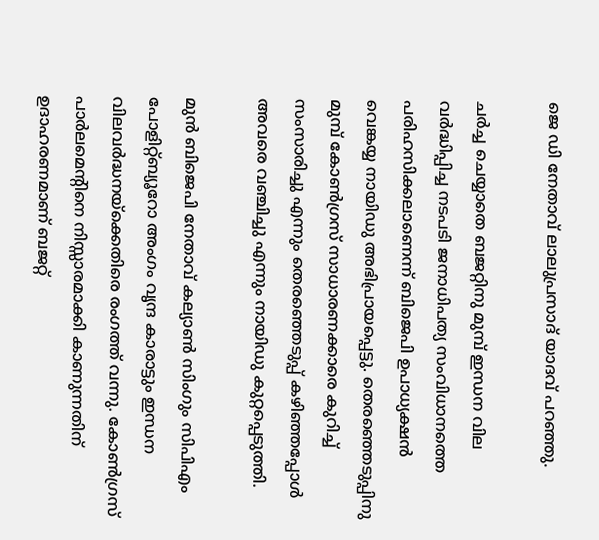ജെ ഡി നേതാവ് ലാലുപ്രസാദ് യാദവ് പറഞ്ഞു.

ചര്‍ച്ച ചെയ്യാതെ ബജറ്റിനു മുമ്പ് ഇന്ധന വില വര്‍ദ്ധിപ്പിച്ച നടപടി ജനാധിപത്യ സംവിധാനത്തെ പരിഹസിക്കലാണെന്ന് ബിജെപി ഉപാധ്യക്ഷന്‍ വെങ്കയ്യ നായിഡു അഭിപ്രായപ്പെട്ടു. തെരഞ്ഞെടുപ്പിനു മുമ്പ് കോണ്‍ഗ്രസ് സാധാരണക്കാരെ കുറിച്ച് സംസാരിച്ചു എന്നും തെരഞ്ഞെടുപ്പ് കഴിഞ്ഞപ്പോള്‍ അവരെ വഞ്ചിച്ചു എന്നും നായിഡു കുറ്റപ്പെടുത്തി.

മുന്‍ ബിജെപി നേതാവ് കല്യാണ്‍ സിംഗും സിപി‌എം പോളിറ്റ്ബ്യൂറോ അംഗം വൃന്ദ കാരാട്ടും ഇന്ധന വിലവര്‍ദ്ധനയ്ക്കെതിരെ രംഗത്ത് വന്നു. കോണ്‍ഗ്രസ് പാര്‍ലമെന്റിനെ നിസ്സാരമാക്കി കാണുന്നതിന് ഉദാഹരണമാണ് ബജറ്റ്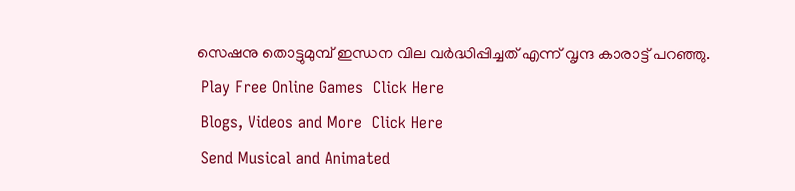സെഷനു തൊട്ടുമുമ്പ് ഇന്ധന വില വര്‍ദ്ധിപ്പിച്ചത് എന്ന് വൃന്ദ കാരാട്ട് പറഞ്ഞു.
 Play Free Online Games  Click Here
 Blogs, Videos and More  Click Here
 Send Musical and Animated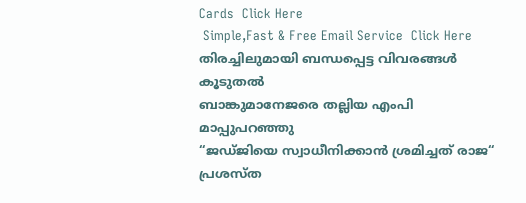Cards  Click Here
 Simple,Fast & Free Email Service  Click Here
തിരച്ചിലുമായി ബന്ധപ്പെട്ട വിവരങ്ങള്‍
കൂടുതല്‍
ബാങ്കുമാനേജരെ തല്ലിയ എം‌പി മാപ്പുപറഞ്ഞു
“ജഡ്ജിയെ സ്വാധീനിക്കാന്‍ ശ്രമിച്ചത് രാജ“
പ്രശസ്ത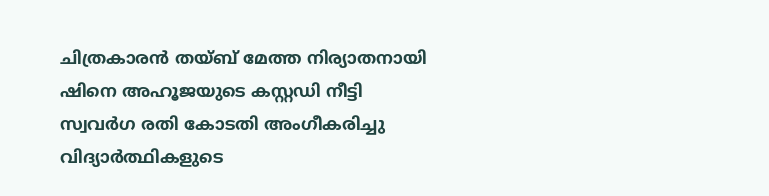ചിത്രകാരന്‍ തയ്ബ് മേത്ത നിര്യാതനായി
ഷിനെ അഹൂജയുടെ കസ്റ്റഡി നീട്ടി
സ്വവര്‍ഗ രതി കോടതി അംഗീകരിച്ചു
വിദ്യാര്‍ത്ഥികളുടെ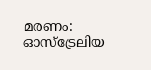മരണം: ഓസ്ട്രേലിയ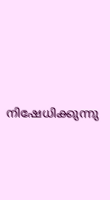നിഷേധിക്കുന്നു